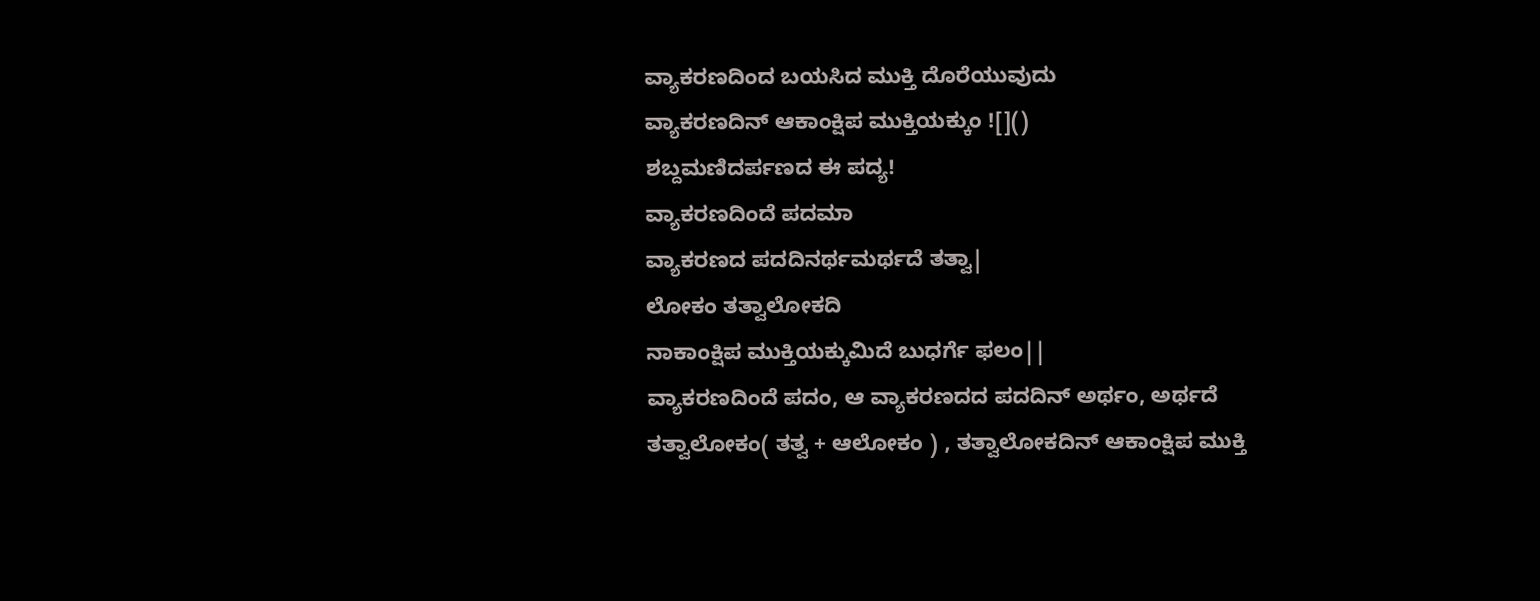ವ್ಯಾಕರಣದಿಂದ ಬಯಸಿದ ಮುಕ್ತಿ ದೊರೆಯುವುದು
ವ್ಯಾಕರಣದಿನ್ ಆಕಾಂಕ್ಷಿಪ ಮುಕ್ತಿಯಕ್ಕುಂ ![]()
ಶಬ್ದಮಣಿದರ್ಪಣದ ಈ ಪದ್ಯ!
ವ್ಯಾಕರಣದಿಂದೆ ಪದಮಾ
ವ್ಯಾಕರಣದ ಪದದಿನರ್ಥಮರ್ಥದೆ ತತ್ವಾ|
ಲೋಕಂ ತತ್ವಾಲೋಕದಿ
ನಾಕಾಂಕ್ಷಿಪ ಮುಕ್ತಿಯಕ್ಕುಮಿದೆ ಬುಧರ್ಗೆ ಫಲಂ||
ವ್ಯಾಕರಣದಿಂದೆ ಪದಂ, ಆ ವ್ಯಾಕರಣದದ ಪದದಿನ್ ಅರ್ಥಂ, ಅರ್ಥದೆ ತತ್ವಾಲೋಕಂ( ತತ್ವ + ಆಲೋಕಂ ) , ತತ್ವಾಲೋಕದಿನ್ ಆಕಾಂಕ್ಷಿಪ ಮುಕ್ತಿ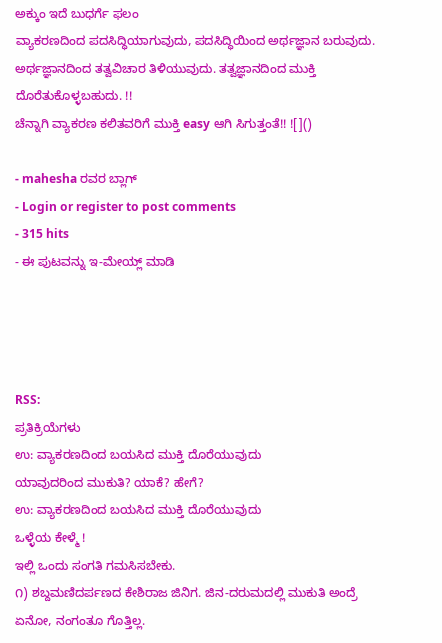ಅಕ್ಕುಂ ಇದೆ ಬುಧರ್ಗೆ ಫಲಂ
ವ್ಯಾಕರಣದಿಂದ ಪದಸಿದ್ಧಿಯಾಗುವುದು, ಪದಸಿದ್ಧಿಯಿಂದ ಅರ್ಥಜ್ಞಾನ ಬರುವುದು. ಅರ್ಥಜ್ಞಾನದಿಂದ ತತ್ವವಿಚಾರ ತಿಳಿಯುವುದು. ತತ್ವಜ್ಞಾನದಿಂದ ಮುಕ್ತಿ ದೊರೆತುಕೊಳ್ಳಬಹುದು. !!
ಚೆನ್ನಾಗಿ ವ್ಯಾಕರಣ ಕಲಿತವರಿಗೆ ಮುಕ್ತಿ easy ಆಗಿ ಸಿಗುತ್ತಂತೆ!! ![]()

- mahesha ರವರ ಬ್ಲಾಗ್
- Login or register to post comments
- 315 hits
- ಈ ಪುಟವನ್ನು ಇ-ಮೇಯ್ಲ್ ಮಾಡಿ




RSS:
ಪ್ರತಿಕ್ರಿಯೆಗಳು
ಉ: ವ್ಯಾಕರಣದಿಂದ ಬಯಸಿದ ಮುಕ್ತಿ ದೊರೆಯುವುದು
ಯಾವುದರಿಂದ ಮುಕುತಿ? ಯಾಕೆ? ಹೇಗೆ?
ಉ: ವ್ಯಾಕರಣದಿಂದ ಬಯಸಿದ ಮುಕ್ತಿ ದೊರೆಯುವುದು
ಒಳ್ಳೆಯ ಕೇಳ್ಮೆ !
ಇಲ್ಲಿ ಒಂದು ಸಂಗತಿ ಗಮಸಿಸಬೇಕು.
೧) ಶಬ್ದಮಣಿದರ್ಪಣದ ಕೇಶಿರಾಜ ಜಿನಿಗ. ಜಿನ-ದರುಮದಲ್ಲಿ ಮುಕುತಿ ಅಂದ್ರೆ ಏನೋ, ನಂಗಂತೂ ಗೊತ್ತಿಲ್ಲ.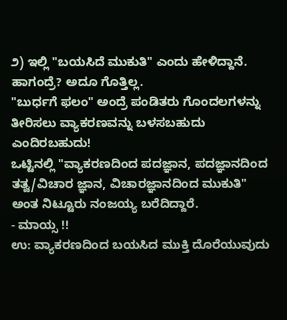೨) ಇಲ್ಲಿ "ಬಯಸಿದೆ ಮುಕುತಿ" ಎಂದು ಹೇಳಿದ್ದಾನೆ. ಹಾಗಂದ್ರೆ? ಅದೂ ಗೊತ್ತಿಲ್ಲ.
"ಬುರ್ಧಗೆ ಫಲಂ" ಅಂದ್ರೆ ಪಂಡಿತರು ಗೊಂದಲಗಳನ್ನು ತೀರಿಸಲು ವ್ಯಾಕರಣವನ್ನು ಬಳಸಬಹುದು ಎಂದಿರಬಹುದು!
ಒಟ್ಟಿನಲ್ಲಿ "ವ್ಯಾಕರಣದಿಂದ ಪದಜ್ಞಾನ, ಪದಜ್ಞಾನದಿಂದ ತತ್ವ/ವಿಚಾರ ಜ್ಞಾನ, ವಿಚಾರಜ್ಞಾನದಿಂದ ಮುಕುತಿ" ಅಂತ ನಿಟ್ಟೂರು ನಂಜಯ್ಯ ಬರೆದಿದ್ದಾರೆ.
- ಮಾಯ್ಸ !!
ಉ: ವ್ಯಾಕರಣದಿಂದ ಬಯಸಿದ ಮುಕ್ತಿ ದೊರೆಯುವುದು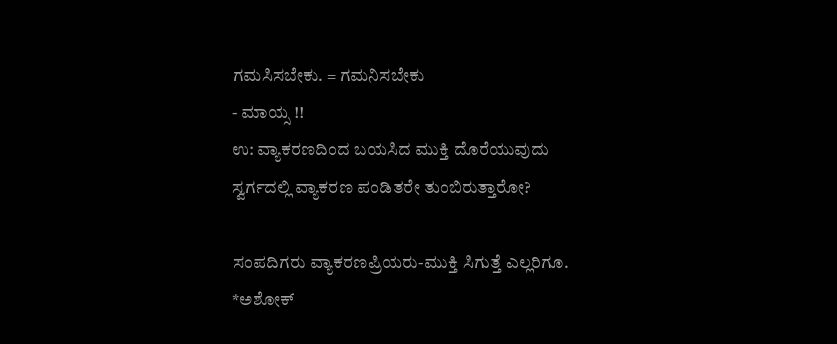ಗಮಸಿಸಬೇಕು. = ಗಮನಿಸಬೇಕು
- ಮಾಯ್ಸ !!
ಉ: ವ್ಯಾಕರಣದಿಂದ ಬಯಸಿದ ಮುಕ್ತಿ ದೊರೆಯುವುದು
ಸ್ವರ್ಗದಲ್ಲಿ ವ್ಯಾಕರಣ ಪಂಡಿತರೇ ತುಂಬಿರುತ್ತಾರೋ?

ಸಂಪದಿಗರು ವ್ಯಾಕರಣಪ್ರಿಯರು-ಮುಕ್ತಿ ಸಿಗುತ್ತೆ ಎಲ್ಲರಿಗೂ.
*ಅಶೋಕ್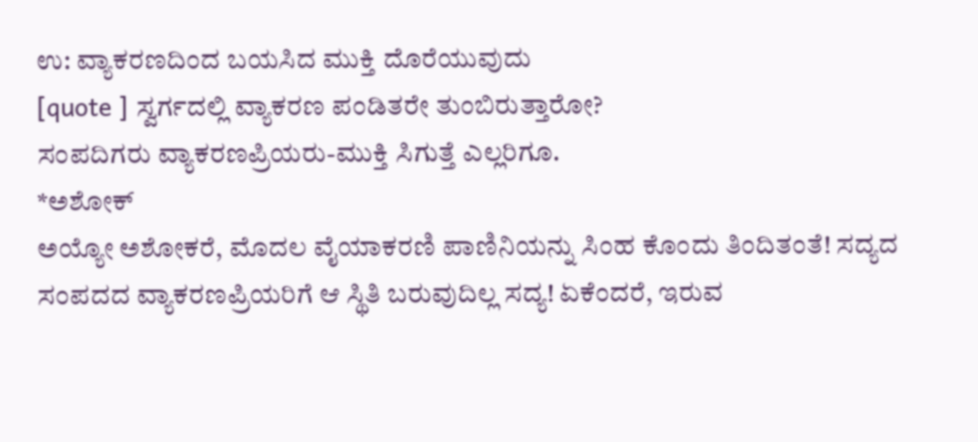ಉ: ವ್ಯಾಕರಣದಿಂದ ಬಯಸಿದ ಮುಕ್ತಿ ದೊರೆಯುವುದು
[quote ] ಸ್ವರ್ಗದಲ್ಲಿ ವ್ಯಾಕರಣ ಪಂಡಿತರೇ ತುಂಬಿರುತ್ತಾರೋ?
ಸಂಪದಿಗರು ವ್ಯಾಕರಣಪ್ರಿಯರು-ಮುಕ್ತಿ ಸಿಗುತ್ತೆ ಎಲ್ಲರಿಗೂ.
*ಅಶೋಕ್
ಅಯ್ಯೋ ಅಶೋಕರೆ, ಮೊದಲ ವೈಯಾಕರಣಿ ಪಾಣಿನಿಯನ್ನು ಸಿಂಹ ಕೊಂದು ತಿಂದಿತಂತೆ! ಸದ್ಯದ ಸಂಪದದ ವ್ಯಾಕರಣಪ್ರಿಯರಿಗೆ ಆ ಸ್ಥಿತಿ ಬರುವುದಿಲ್ಲ ಸದ್ಯ! ಏಕೆಂದರೆ, ಇರುವ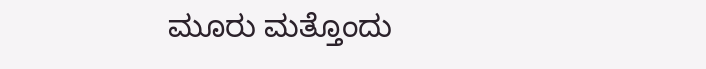ಮೂರು ಮತ್ತೊಂದು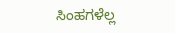ಸಿಂಹಗಳೆಲ್ಲ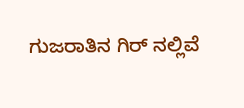ಗುಜರಾತಿನ ಗಿರ್ ನಲ್ಲಿವೆ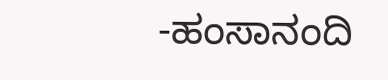-ಹಂಸಾನಂದಿ